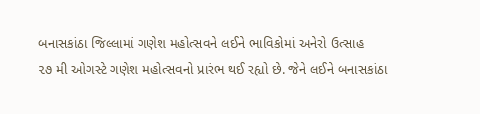બનાસકાંઠા જિલ્લામાં ગણેશ મહોત્સવને લઈને ભાવિકોમાં અનેરો ઉત્સાહ
૨૭ મી ઓગસ્ટે ગણેશ મહોત્સવનો પ્રારંભ થઈ રહ્યો છે. જેને લઈને બનાસકાંઠા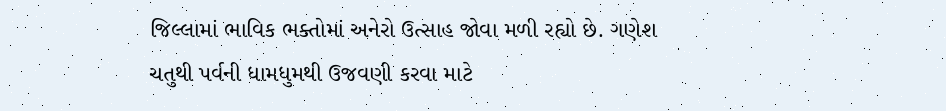જિલ્લામાં ભાવિક ભક્તોમાં અનેરો ઉત્સાહ જોવા મળી રહ્યો છે. ગણેશ ચતુથી પર્વની ધામધુમથી ઉજવણી કરવા માટે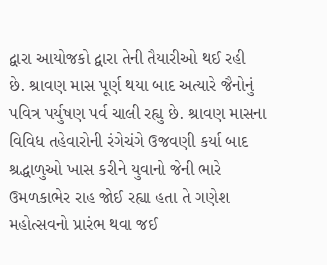દ્વારા આયોજકો દ્વારા તેની તૈયારીઓ થઈ રહી છે. શ્રાવણ માસ પૂર્ણ થયા બાદ અત્યારે જૈનોનું પવિત્ર પર્યુષણ પર્વ ચાલી રહ્યુ છે. શ્રાવણ માસના વિવિધ તહેવારોની રંગેચંગે ઉજવણી કર્યા બાદ શ્રદ્ધાળુઓ ખાસ કરીને યુવાનો જેની ભારે ઉમળકાભેર રાહ જોઈ રહ્યા હતા તે ગણેશ મહોત્સવનો પ્રારંભ થવા જઈ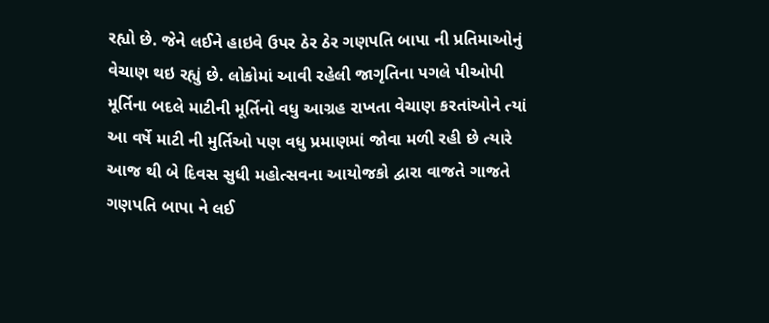રહ્યો છે. જેને લઈને હાઇવે ઉપર ઠેર ઠેર ગણપતિ બાપા ની પ્રતિમાઓનું વેચાણ થઇ રહ્યું છે. લોકોમાં આવી રહેલી જાગૃતિના પગલે પીઓપી મૂર્તિના બદલે માટીની મૂર્તિનો વધુ આગ્રહ રાખતા વેચાણ કરતાંઓને ત્યાં આ વર્ષે માટી ની મુર્તિઓ પણ વધુ પ્રમાણમાં જોવા મળી રહી છે ત્યારે આજ થી બે દિવસ સુધી મહોત્સવના આયોજકો દ્વારા વાજતે ગાજતે ગણપતિ બાપા ને લઈ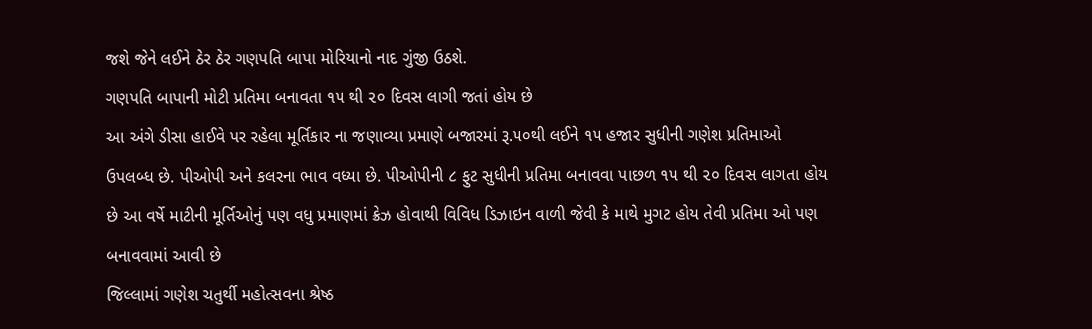જશે જેને લઈને ઠેર ઠેર ગણપતિ બાપા મોરિયાનો નાદ ગુંજી ઉઠશે.
ગણપતિ બાપાની મોટી પ્રતિમા બનાવતા ૧૫ થી ૨૦ દિવસ લાગી જતાં હોય છે
આ અંગે ડીસા હાઈવે પર રહેલા મૂર્તિકાર ના જણાવ્યા પ્રમાણે બજારમાં રૂ.૫૦થી લઈને ૧૫ હજાર સુધીની ગણેશ પ્રતિમાઓ ઉપલબ્ધ છે. પીઓપી અને કલરના ભાવ વધ્યા છે. પીઓપીની ૮ ફુટ સુધીની પ્રતિમા બનાવવા પાછળ ૧૫ થી ૨૦ દિવસ લાગતા હોય છે આ વર્ષે માટીની મૂર્તિઓનું પણ વધુ પ્રમાણમાં ક્રેઝ હોવાથી વિવિધ ડિઝાઇન વાળી જેવી કે માથે મુગટ હોય તેવી પ્રતિમા ઓ પણ બનાવવામાં આવી છે
જિલ્લામાં ગણેશ ચતુર્થી મહોત્સવના શ્રેષ્ઠ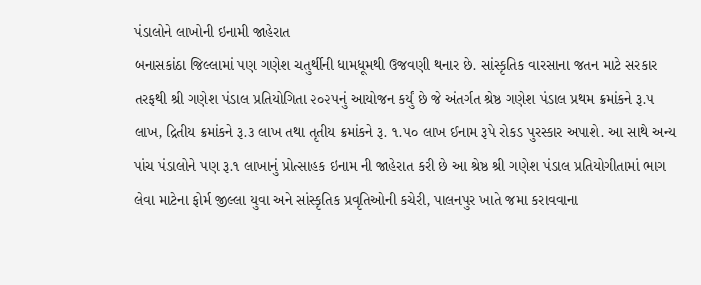પંડાલોને લાખોની ઇનામી જાહેરાત
બનાસકાંઠા જિલ્લામાં પણ ગણેશ ચતુર્થીની ધામધૂમથી ઉજવણી થનાર છે. સાંસ્કૃતિક વારસાના જતન માટે સરકાર તરફથી શ્રી ગણેશ પંડાલ પ્રતિયોગિતા ૨૦૨૫નું આયોજન કર્યું છે જે અંતર્ગત શ્રેષ્ઠ ગણેશ પંડાલ પ્રથમ ક્રમાંકને રૂ.૫ લાખ, દ્રિતીય ક્રમાંકને રૂ.૩ લાખ તથા તૃતીય ક્રમાંકને રૂ. ૧.૫૦ લાખ ઈનામ રૂપે રોકડ પુરસ્કાર અપાશે. આ સાથે અન્ય પાંચ પંડાલોને પણ રૂ.૧ લાખાનું પ્રોત્સાહક ઇનામ ની જાહેરાત કરી છે આ શ્રેષ્ઠ શ્રી ગણેશ પંડાલ પ્રતિયોગીતામાં ભાગ લેવા માટેના ફોર્મ જીલ્લા યુવા અને સાંસ્કૃતિક પ્રવૃતિઓની કચેરી, પાલનપુર ખાતે જમા કરાવવાના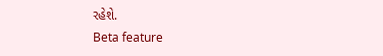રહેશે.
Beta feature